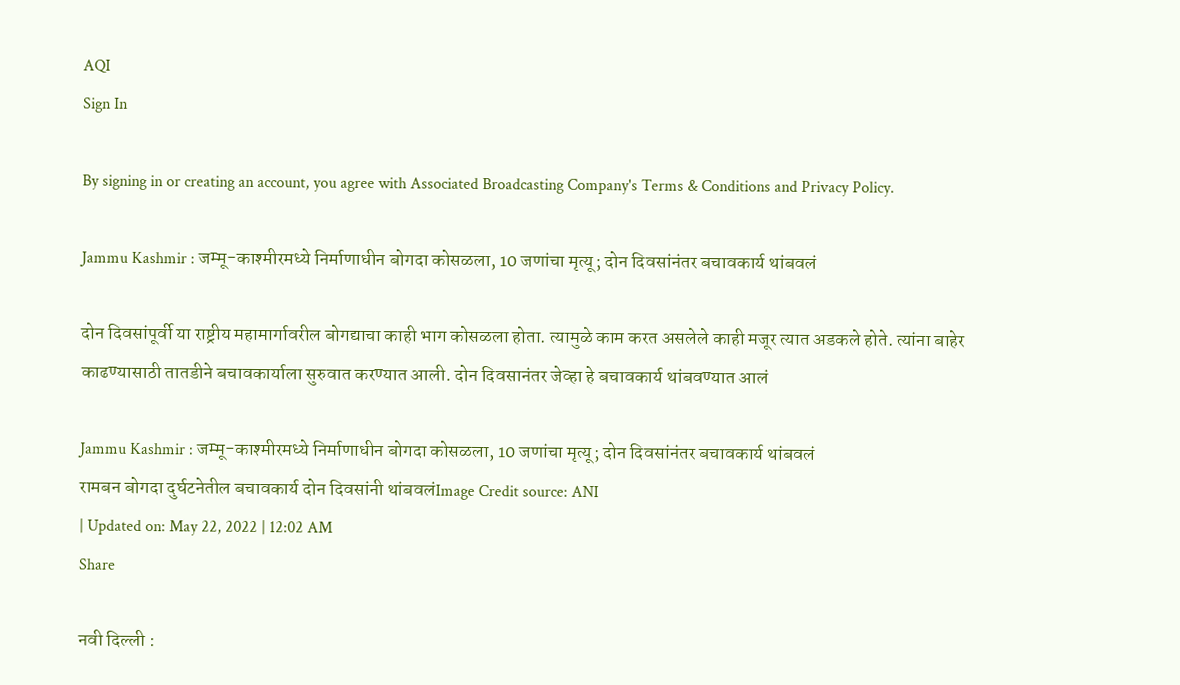AQI
Sign In

By signing in or creating an account, you agree with Associated Broadcasting Company's Terms & Conditions and Privacy Policy.

Jammu Kashmir : जम्मू-काश्मीरमध्ये निर्माणाधीन बोगदा कोसळला, 10 जणांचा मृत्यू; दोन दिवसांनंतर बचावकार्य थांबवलं

दोन दिवसांपूर्वी या राष्ट्रीय महामार्गावरील बोगद्याचा काही भाग कोसळला होता. त्यामुळे काम करत असलेले काही मजूर त्यात अडकले होते. त्यांना बाहेर काढण्यासाठी तातडीने बचावकार्याला सुरुवात करण्यात आली. दोन दिवसानंतर जेव्हा हे बचावकार्य थांबवण्यात आलं

Jammu Kashmir : जम्मू-काश्मीरमध्ये निर्माणाधीन बोगदा कोसळला, 10 जणांचा मृत्यू; दोन दिवसांनंतर बचावकार्य थांबवलं
रामबन बोगदा दुर्घटनेतील बचावकार्य दोन दिवसांनी थांबवलंImage Credit source: ANI
| Updated on: May 22, 2022 | 12:02 AM
Share

नवी दिल्ली :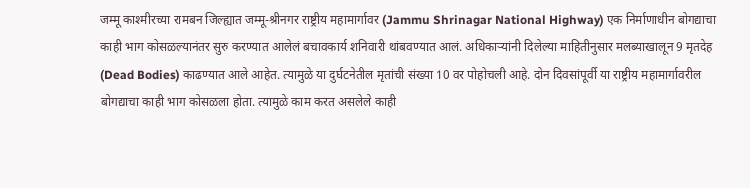जम्मू काश्मीरच्या रामबन जिल्ह्यात जम्मू-श्रीनगर राष्ट्रीय महामार्गावर (Jammu Shrinagar National Highway) एक निर्माणाधीन बोगद्याचा काही भाग कोसळल्यानंतर सुरु करण्यात आलेलं बचावकार्य शनिवारी थांबवण्यात आलं. अधिकाऱ्यांनी दिलेल्या माहितीनुसार मलब्याखालून 9 मृतदेह (Dead Bodies) काढण्यात आले आहेत. त्यामुळे या दुर्घटनेतील मृतांची संख्या 10 वर पोहोचली आहे. दोन दिवसांपूर्वी या राष्ट्रीय महामार्गावरील बोगद्याचा काही भाग कोसळला होता. त्यामुळे काम करत असलेले काही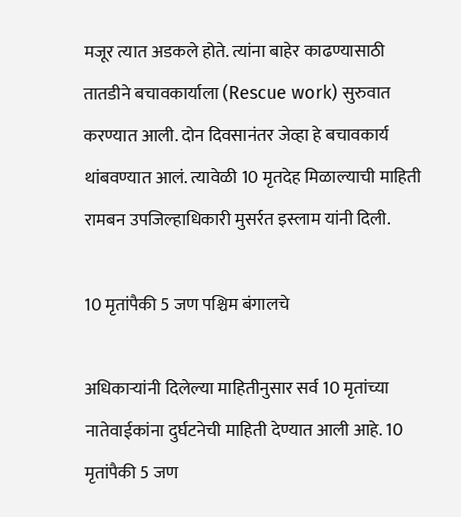मजूर त्यात अडकले होते. त्यांना बाहेर काढण्यासाठी तातडीने बचावकार्याला (Rescue work) सुरुवात करण्यात आली. दोन दिवसानंतर जेव्हा हे बचावकार्य थांबवण्यात आलं. त्यावेळी 10 मृतदेह मिळाल्याची माहिती रामबन उपजिल्हाधिकारी मुसर्रत इस्लाम यांनी दिली.

10 मृतांपैकी 5 जण पश्चिम बंगालचे

अधिकाऱ्यांनी दिलेल्या माहितीनुसार सर्व 10 मृतांच्या नातेवाईकांना दुर्घटनेची माहिती देण्यात आली आहे. 10 मृतांपैकी 5 जण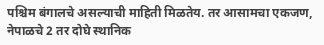पश्चिम बंगालचे असल्याची माहिती मिळतेय. तर आसामचा एकजण, नेपाळचे 2 तर दोघे स्थानिक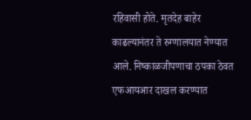रहिवासी होते. मृतदेह बाहेर काढल्यानंतर ते रुग्णालयात नेण्यात आले. निष्काळजीपणाचा ठपका ठेवत एफआयआर दाखल करण्यात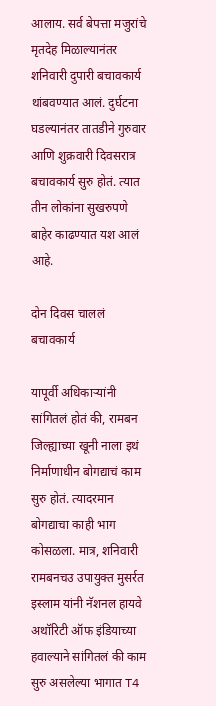आलाय. सर्व बेपत्ता मजुरांचे मृतदेह मिळाल्यानंतर शनिवारी दुपारी बचावकार्य थांबवण्यात आलं. दुर्घटना घडल्यानंतर तातडीने गुरुवार आणि शुक्रवारी दिवसरात्र बचावकार्य सुरु होतं. त्यात तीन लोकांना सुखरुपणे बाहेर काढण्यात यश आलं आहे.

दोन दिवस चाललं बचावकार्य

यापूर्वी अधिकाऱ्यांनी सांगितलं होतं की, रामबन जिल्ह्याच्या खूनी नाला इथं निर्माणाधीन बोगद्याचं काम सुरु होतं. त्यादरमान बोगद्याचा काही भाग कोसळला. मात्र, शनिवारी रामबनचउ उपायुक्त मुसर्रत इस्लाम यांनी नॅशनल हायवे अथॉरिटी ऑफ इंडियाच्या हवाल्याने सांगितलं की काम सुरु असलेल्या भागात T4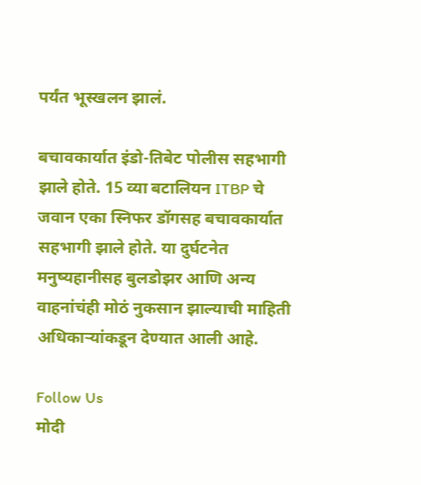पर्यंत भूस्खलन झालं.

बचावकार्यात इंडो-तिबेट पोलीस सहभागी झाले होते. 15 व्या बटालियन ITBP चे जवान एका स्निफर डॉगसह बचावकार्यात सहभागी झाले होते. या दुर्घटनेत मनुष्यहानीसह बुलडोझर आणि अन्य वाहनांचंही मोठं नुकसान झाल्याची माहिती अधिकाऱ्यांकडून देण्यात आली आहे.

Follow Us
मोदी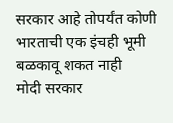सरकार आहे तोपर्यंत कोणी भारताची एक इंचही भूमी बळकावू शकत नाही
मोदी सरकार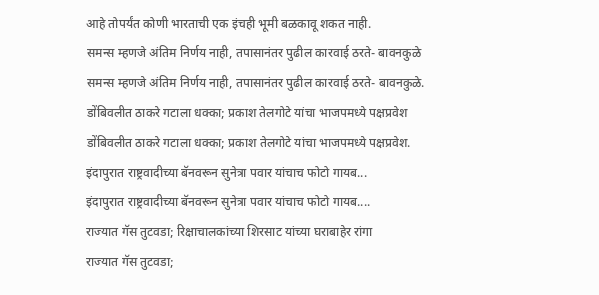आहे तोपर्यंत कोणी भारताची एक इंचही भूमी बळकावू शकत नाही.
समन्स म्हणजे अंतिम निर्णय नाही, तपासानंतर पुढील कारवाई ठरते- बावनकुळे
समन्स म्हणजे अंतिम निर्णय नाही, तपासानंतर पुढील कारवाई ठरते- बावनकुळे.
डोंबिवलीत ठाकरे गटाला धक्का; प्रकाश तेलगोटे यांचा भाजपमध्ये पक्षप्रवेश
डोंबिवलीत ठाकरे गटाला धक्का; प्रकाश तेलगोटे यांचा भाजपमध्ये पक्षप्रवेश.
इंदापुरात राष्ट्रवादीच्या बॅनवरून सुनेत्रा पवार यांचाच फोटो गायब...
इंदापुरात राष्ट्रवादीच्या बॅनवरून सुनेत्रा पवार यांचाच फोटो गायब....
राज्यात गॅस तुटवडा; रिक्षाचालकांच्या शिरसाट यांच्या घराबाहेर रांगा
राज्यात गॅस तुटवडा;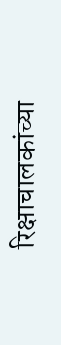रिक्षाचालकांच्या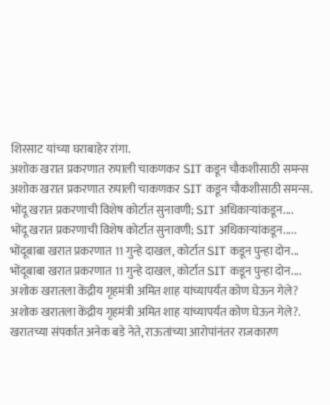शिरसाट यांच्या घराबाहेर रांगा.
अशोक खरात प्रकरणात रुपाली चाकणकर SIT कडून चौकशीसाठी समन्स
अशोक खरात प्रकरणात रुपाली चाकणकर SIT कडून चौकशीसाठी समन्स.
भोंदू खरात प्रकरणाची विशेष कोर्टात सुनावणी; SIT अधिकाऱ्यांकडून....
भोंदू खरात प्रकरणाची विशेष कोर्टात सुनावणी; SIT अधिकाऱ्यांकडून.....
भोंदूबाबा खरात प्रकरणात 11 गुन्हे दाखल, कोर्टात SIT कडून पुन्हा दोन...
भोंदूबाबा खरात प्रकरणात 11 गुन्हे दाखल, कोर्टात SIT कडून पुन्हा दोन....
अशोक खरातला केंद्रीय गृहमंत्री अमित शाह यांच्यापर्यंत कोण घेऊन गेले?
अशोक खरातला केंद्रीय गृहमंत्री अमित शाह यांच्यापर्यंत कोण घेऊन गेले?.
खरातच्या संपर्कात अनेक बडे नेते, राऊतांच्या आरोपांनंतर राजकारण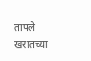तापले
खरातच्या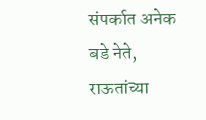संपर्कात अनेक बडे नेते, राऊतांच्या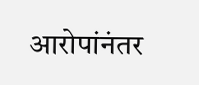आरोपांनंतर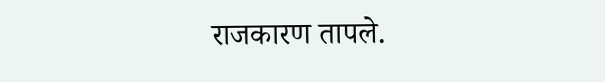राजकारण तापले.